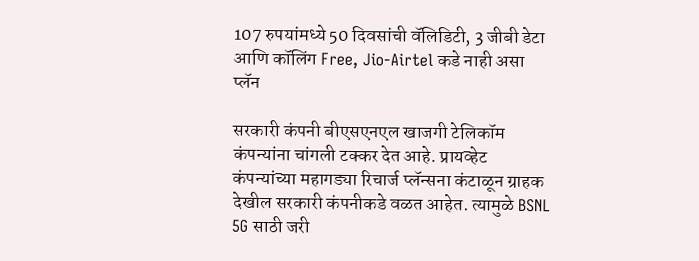107 रुपयांमध्ये 50 दिवसांची वॅलिडिटी, 3 जीबी डेटा आणि कॉलिंग Free, Jio-Airtel कडे नाही असा प्लॅन

सरकारी कंपनी बीएसएनएल खाजगी टेलिकॉम कंपन्यांना चांगली टक्कर देत आहे. प्रायव्हेट कंपन्यांच्या महागड्या रिचार्ज प्लॅन्सना कंटाळून ग्राहक देखील सरकारी कंपनीकडे वळत आहेत. त्यामुळे BSNL 5G साठी जरी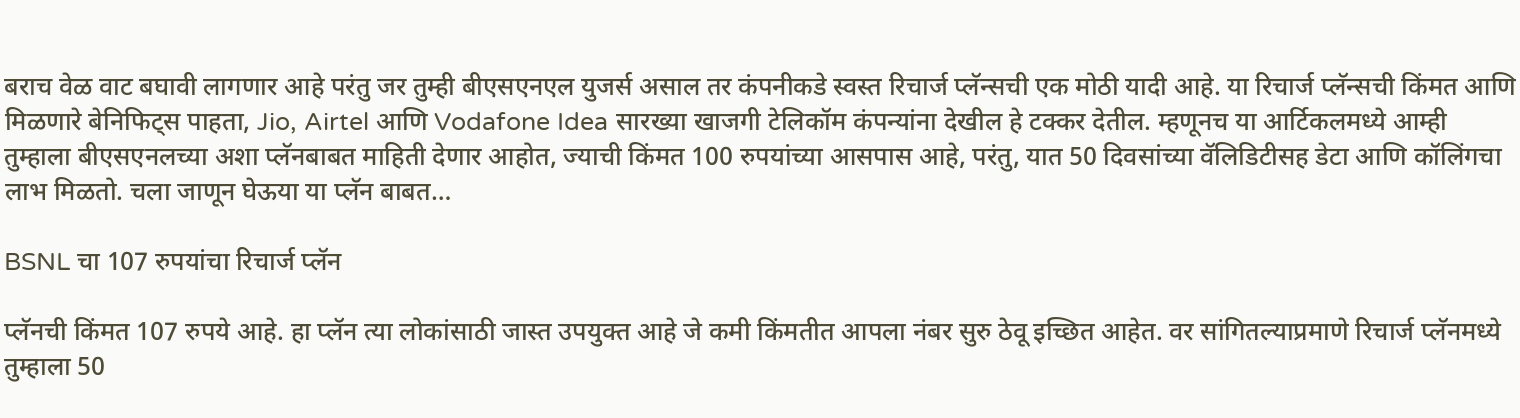बराच वेळ वाट बघावी लागणार आहे परंतु जर तुम्ही बीएसएनएल युजर्स असाल तर कंपनीकडे स्वस्त रिचार्ज प्लॅन्सची एक मोठी यादी आहे. या रिचार्ज प्लॅन्सची किंमत आणि मिळणारे बेनिफिट्स पाहता, Jio, Airtel आणि Vodafone Idea सारख्या खाजगी टेलिकॉम कंपन्यांना देखील हे टक्कर देतील. म्हणूनच या आर्टिकलमध्ये आम्ही तुम्हाला बीएसएनलच्या अशा प्लॅनबाबत माहिती देणार आहोत, ज्याची किंमत 100 रुपयांच्या आसपास आहे, परंतु, यात 50 दिवसांच्या वॅलिडिटीसह डेटा आणि कॉलिंगचा लाभ मिळतो. चला जाणून घेऊया या प्लॅन बाबत…

BSNL चा 107 रुपयांचा रिचार्ज प्लॅन

प्लॅनची किंमत 107 रुपये आहे. हा प्लॅन त्या लोकांसाठी जास्त उपयुक्त आहे जे कमी किंमतीत आपला नंबर सुरु ठेवू इच्छित आहेत. वर सांगितल्याप्रमाणे रिचार्ज प्लॅनमध्ये तुम्हाला 50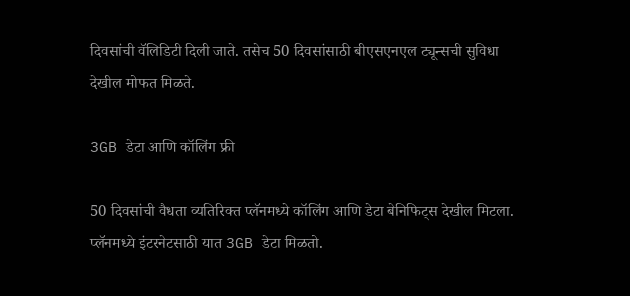दिवसांची वॅलिडिटी दिली जाते. तसेच 50 दिवसांसाठी बीएसएनएल ट्यून्सची सुविधा देखील मोफत मिळते.

3GB डेटा आणि कॉलिंग फ्री

50 दिवसांची वैधता व्यतिरिक्त प्लॅनमध्ये कॉलिंग आणि डेटा बेनिफिट्स देखील मिटला. प्लॅनमध्ये इंटरनेटसाठी यात 3GB डेटा मिळतो.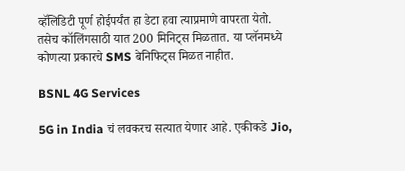व्हॅलिडिटी पूर्ण होईपर्यंत हा डेटा हवा त्याप्रमाणे वापरता येतो. तसेच कॉलिंगसाठी यात 200 मिनिट्स मिळतात. या प्लॅनमध्ये कोणत्या प्रकारचे SMS बेनिफिट्स मिळत नाहीत.

BSNL 4G Services

5G in India चं लवकरच सत्यात येणार आहे. एकीकडे Jio,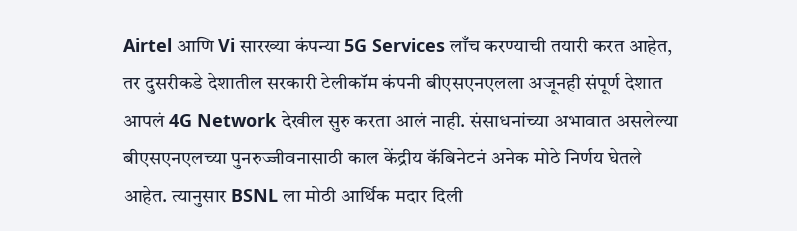Airtel आणि Vi सारख्या कंपन्या 5G Services लाँच करण्याची तयारी करत आहेत, तर दुसरीकडे देशातील सरकारी टेलीकॉम कंपनी बीएसएनएलला अजूनही संपूर्ण देशात आपलं 4G Network देखील सुरु करता आलं नाही. संसाधनांच्या अभावात असलेल्या बीएसएनएलच्या पुनरुज्जीवनासाठी काल केंद्रीय कॅबिनेटनं अनेक मोठे निर्णय घेतले आहेत. त्यानुसार BSNL ला मोठी आर्थिक मदार दिली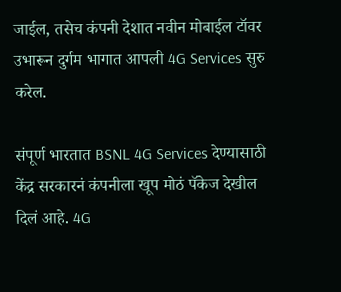जाईल, तसेच कंपनी देशात नवीन मोबाईल टॉवर उभारून दुर्गम भागात आपली 4G Services सुरु करेल.

संपूर्ण भारतात BSNL 4G Services देण्यासाठी केंद्र सरकारनं कंपनीला खूप मोठं पॅकेज देखील दिलं आहे. 4G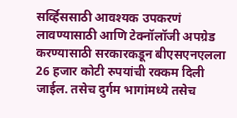सर्व्हिससाठी आवश्यक उपकरणं लावण्यासाठी आणि टेक्नॉलॉजी अपग्रेड करण्यासाठी सरकारकडून बीएसएनएलला 26 हजार कोटी रुपयांची रक्कम दिली जाईल. तसेच दुर्गम भागांमध्ये तसेच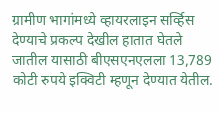ग्रामीण भागांमध्ये व्हायरलाइन सर्व्हिस देण्याचे प्रकल्प देखील हातात घेतले जातील यासाठी बीएसएनएलला 13,789 कोटी रुपये इक्विटी म्हणून देण्यात येतील.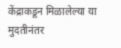केंद्राकडून मिळालेल्या या मुदतीनंतर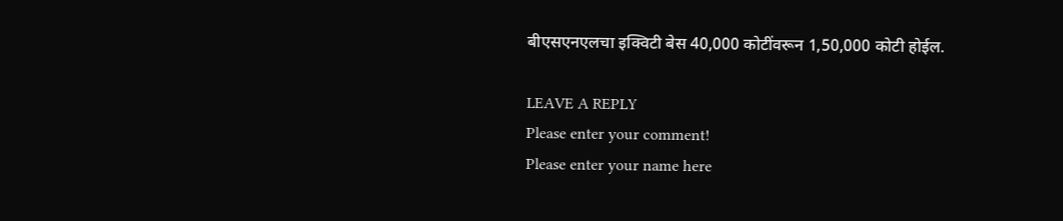बीएसएनएलचा इक्विटी बेस 40,000 कोटींवरून 1,50,000 कोटी होईल.

LEAVE A REPLY
Please enter your comment!
Please enter your name here